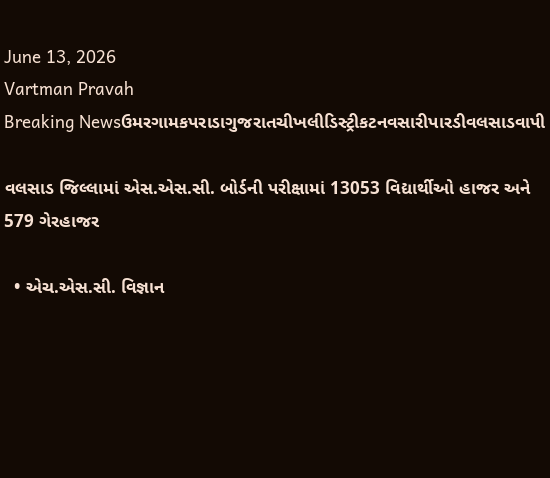June 13, 2026
Vartman Pravah
Breaking Newsઉમરગામકપરાડાગુજરાતચીખલીડિસ્ટ્રીકટનવસારીપારડીવલસાડવાપી

વલસાડ જિલ્લામાં એસ.એસ.સી. બોર્ડની પરીક્ષામાં 13053 વિદ્યાર્થીઓ હાજર અને 579 ગેરહાજર

  • એચ.એસ.સી. વિજ્ઞાન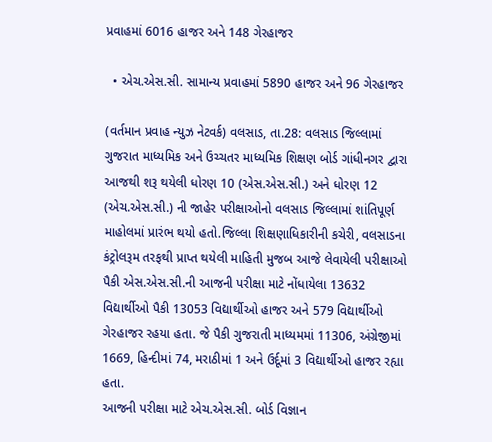પ્રવાહમાં 6016 હાજર અને 148 ગેરહાજર

  • એચ.એસ.સી. સામાન્‍ય પ્રવાહમાં 5890 હાજર અને 96 ગેરહાજર

(વર્તમાન પ્રવાહ ન્‍યુઝ નેટવર્ક) વલસાડ, તા.28: વલસાડ જિલ્લામાં ગુજરાત માધ્‍યમિક અને ઉચ્‍ચતર માધ્‍યમિક શિક્ષણ બોર્ડ ગાંધીનગર દ્વારા આજથી શરૂ થયેલી ધોરણ 10 (એસ.એસ.સી.) અને ધોરણ 12 (એચ.એસ.સી.) ની જાહેર પરીક્ષાઓનો વલસાડ જિલ્લામાં શાંતિપૂર્ણ માહોલમાં પ્રારંભ થયો હતો.જિલ્લા શિક્ષણાધિકારીની કચેરી, વલસાડના કંટ્રોલરૂમ તરફથી પ્રાપ્‍ત થયેલી માહિતી મુજબ આજે લેવાયેલી પરીક્ષાઓ પૈકી એસ.એસ.સી.ની આજની પરીક્ષા માટે નોંધાયેલા 13632 વિદ્યાર્થીઓ પૈકી 13053 વિદ્યાર્થીઓ હાજર અને 579 વિદ્યાર્થીઓ ગેરહાજર રહયા હતા. જે પૈકી ગુજરાતી માધ્‍યમમાં 11306, અંગ્રેજીમાં 1669, હિન્‍દીમાં 74, મરાઠીમાં 1 અને ઉર્દૂમાં 3 વિદ્યાર્થીઓ હાજર રહ્યા હતા.
આજની પરીક્ષા માટે એચ.એસ.સી. બોર્ડ વિજ્ઞાન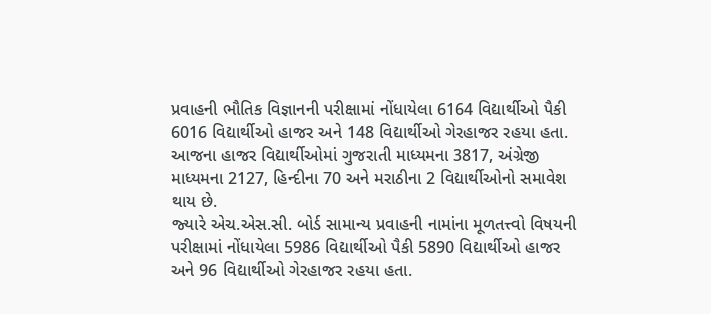પ્રવાહની ભૌતિક વિજ્ઞાનની પરીક્ષામાં નોંધાયેલા 6164 વિદ્યાર્થીઓ પૈકી 6016 વિદ્યાર્થીઓ હાજર અને 148 વિદ્યાર્થીઓ ગેરહાજર રહયા હતા. આજના હાજર વિદ્યાર્થીઓમાં ગુજરાતી માધ્‍યમના 3817, અંગ્રેજી માધ્‍યમના 2127, હિન્‍દીના 70 અને મરાઠીના 2 વિદ્યાર્થીઓનો સમાવેશ થાય છે.
જ્‍યારે એચ.એસ.સી. બોર્ડ સામાન્‍ય પ્રવાહની નામાંના મૂળતત્ત્વો વિષયની પરીક્ષામાં નોંધાયેલા 5986 વિદ્યાર્થીઓ પૈકી 5890 વિદ્યાર્થીઓ હાજર અને 96 વિદ્યાર્થીઓ ગેરહાજર રહયા હતા.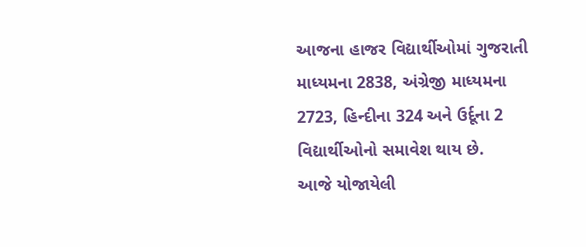આજના હાજર વિદ્યાર્થીઓમાં ગુજરાતી માધ્‍યમના 2838, અંગ્રેજી માધ્‍યમના 2723, હિન્‍દીના 324 અને ઉર્દૂના 2 વિદ્યાર્થીઓનો સમાવેશ થાય છે.
આજે યોજાયેલી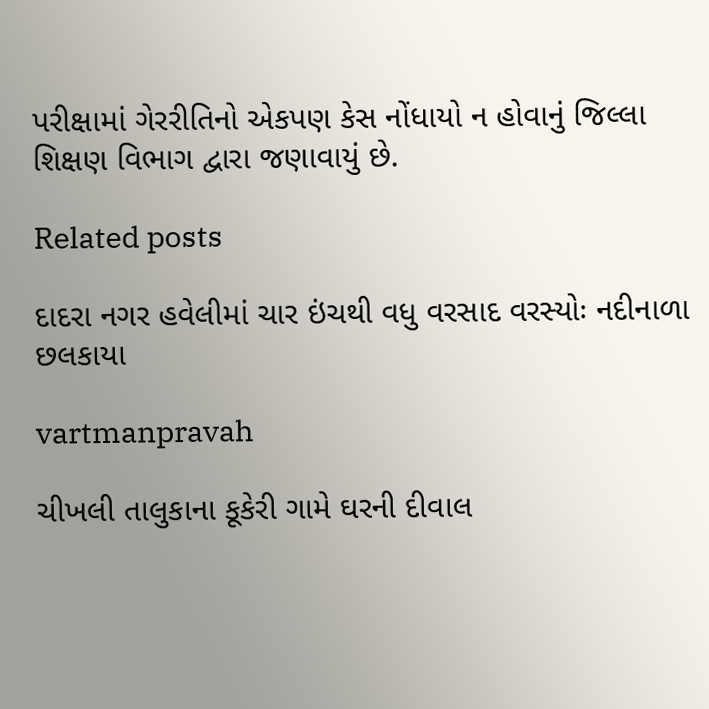પરીક્ષામાં ગેરરીતિનો એકપણ કેસ નોંધાયો ન હોવાનું જિલ્લા શિક્ષણ વિભાગ દ્વારા જણાવાયું છે.

Related posts

દાદરા નગર હવેલીમાં ચાર ઇંચથી વધુ વરસાદ વરસ્‍યોઃ નદીનાળા છલકાયા

vartmanpravah

ચીખલી તાલુકાના કૂકેરી ગામે ઘરની દીવાલ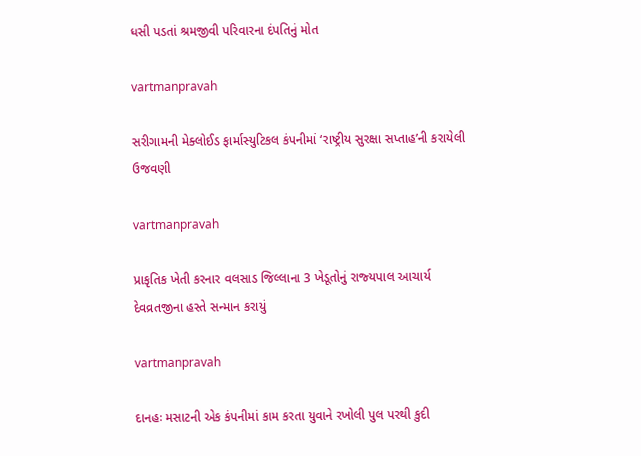ધસી પડતાં શ્રમજીવી પરિવારના દંપતિનું મોત

vartmanpravah

સરીગામની મેક્‍લોઈડ ફાર્માસ્‍યુટિકલ કંપનીમાં ‘રાષ્‍ટ્રીય સુરક્ષા સપ્તાહ’ની કરાયેલી ઉજવણી

vartmanpravah

પ્રાકૃતિક ખેતી કરનાર વલસાડ જિલ્લાના 3 ખેડૂતોનું રાજ્‍યપાલ આચાર્ય દેવવ્રતજીના હસ્‍તે સન્‍માન કરાયું

vartmanpravah

દાનહઃ મસાટની એક કંપનીમાં કામ કરતા યુવાને રખોલી પુલ પરથી કુદી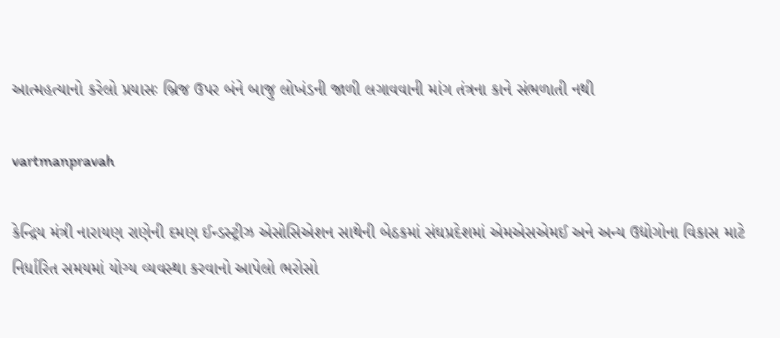આત્‍મહત્‍યાનો કરેલો પ્રયાસઃ બ્રિજ ઉપર બંને બાજુ લોખંડની જાળી લગાવવાની માંગ તંત્રના કાને સંભળાતી નથી

vartmanpravah

કેન્‍દ્રિય મંત્રી નારાયણ રાણેની દમણ ઈન્‍ડસ્‍ટ્રીઝ એસોસિએશન સાથેની બેઠકમાં સંઘપ્રદેશમાં એમએસએમઈ અને અન્‍ય ઉદ્યોગોના વિકાસ માટે નિર્ધારિત સમયમાં યોગ્‍ય વ્‍યવસ્‍થા કરવાનો આપેલો ભરોસો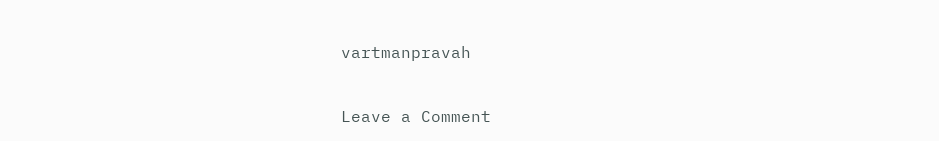vartmanpravah

Leave a Comment